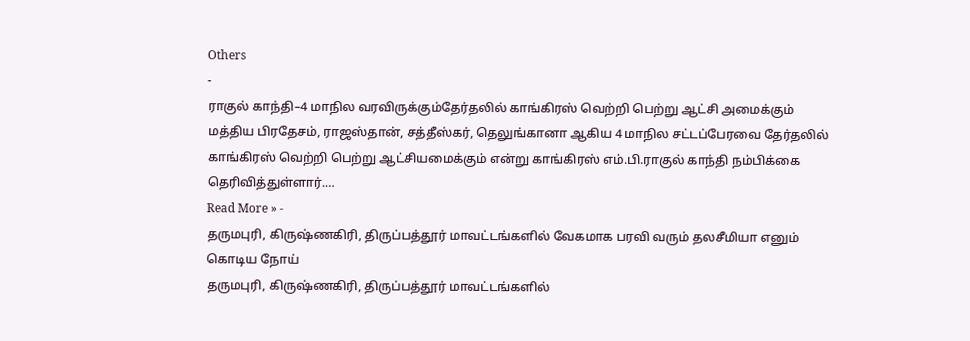Others
-
ராகுல் காந்தி–4 மாநில வரவிருக்கும்தேர்தலில் காங்கிரஸ் வெற்றி பெற்று ஆட்சி அமைக்கும்
மத்திய பிரதேசம், ராஜஸ்தான், சத்தீஸ்கர், தெலுங்கானா ஆகிய 4 மாநில சட்டப்பேரவை தேர்தலில் காங்கிரஸ் வெற்றி பெற்று ஆட்சியமைக்கும் என்று காங்கிரஸ் எம்.பி.ராகுல் காந்தி நம்பிக்கை தெரிவித்துள்ளார்.…
Read More » -
தருமபுரி, கிருஷ்ணகிரி, திருப்பத்தூர் மாவட்டங்களில் வேகமாக பரவி வரும் தலசீமியா எனும் கொடிய நோய்
தருமபுரி, கிருஷ்ணகிரி, திருப்பத்தூர் மாவட்டங்களில்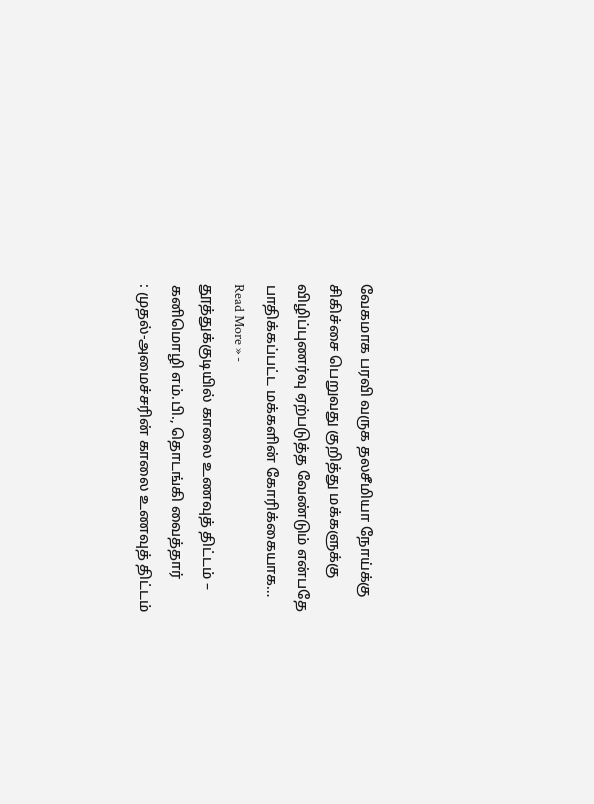வேகமாக பரவி வருக தலசீமியா நோய்க்கு சிகிச்சை பெறுவது குறித்து மக்களுக்கு விழிப்புணர்வு ஏற்படுத்த வேண்டும் என்பதே பாதிக்கப்பட்ட மக்களின் கோரிக்கையாக…
Read More » -
தூத்துக்குடியில் காலை உணவுத் திட்டம் – கனிமொழி எம்.பி., தொடங்கி வைத்தார்
: முதல்-அமைச்சரின் காலை உணவுத் திட்டம்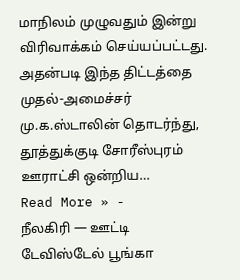மாநிலம் முழுவதும் இன்று விரிவாக்கம் செய்யப்பட்டது. அதன்படி இந்த திட்டத்தை முதல்-அமைச்சர் மு.க.ஸ்டாலின் தொடர்ந்து, தூத்துக்குடி சோரீஸ்புரம் ஊராட்சி ஒன்றிய…
Read More » -
நீலகிரி — ஊட்டி டேவிஸ்டேல் பூங்கா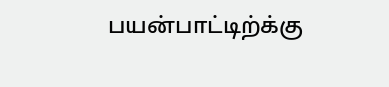பயன்பாட்டிற்க்கு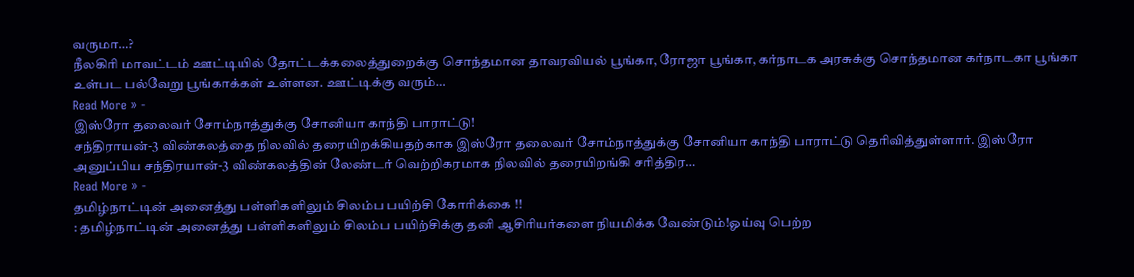வருமா…?
நீலகிரி மாவட்டம் ஊட்டியில் தோட்டக்கலைத்துறைக்கு சொந்தமான தாவரவியல் பூங்கா, ரோஜா பூங்கா, கர்நாடக அரசுக்கு சொந்தமான கர்நாடகா பூங்கா உள்பட பல்வேறு பூங்காக்கள் உள்ளன. ஊட்டிக்கு வரும்…
Read More » -
இஸ்ரோ தலைவர் சோம்நாத்துக்கு சோனியா காந்தி பாராட்டு!
சந்திராயன்-3 விண்கலத்தை நிலவில் தரையிறக்கியதற்காக இஸ்ரோ தலைவர் சோம்நாத்துக்கு சோனியா காந்தி பாராட்டு தெரிவித்துள்ளார். இஸ்ரோ அனுப்பிய சந்திரயான்-3 விண்கலத்தின் லேண்டர் வெற்றிகரமாக நிலவில் தரையிறங்கி சரித்திர…
Read More » -
தமிழ்நாட்டின் அனைத்து பள்ளிகளிலும் சிலம்ப பயிற்சி கோரிக்கை !!
: தமிழ்நாட்டின் அனைத்து பள்ளிகளிலும் சிலம்ப பயிற்சிக்கு தனி ஆசிரியர்களை நியமிக்க வேண்டும்!ஓய்வு பெற்ற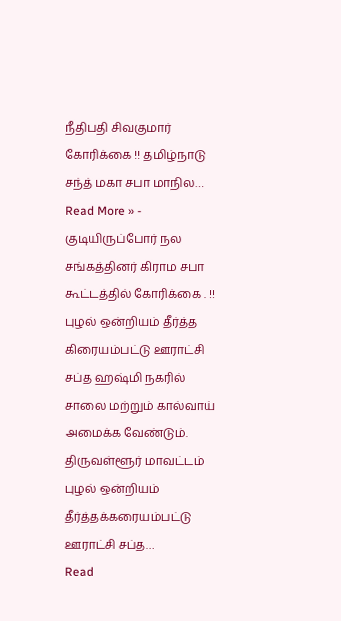நீதிபதி சிவகுமார் கோரிக்கை !! தமிழ்நாடு சந்த் மகா சபா மாநில…
Read More » -
குடியிருப்போர் நல சங்கத்தினர் கிராம சபா கூட்டத்தில் கோரிக்கை . !!
புழல் ஒன்றியம் தீர்த்த கிரையம்பட்டு ஊராட்சி சப்த ஹஷ்மி நகரில் சாலை மற்றும் கால்வாய் அமைக்க வேண்டும். திருவள்ளூர் மாவட்டம் புழல் ஒன்றியம் தீர்த்தக்கரையம்பட்டு ஊராட்சி சப்த…
Read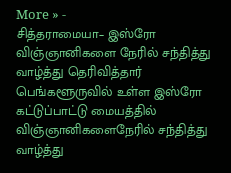More » -
சித்தராமையா– இஸ்ரோ விஞ்ஞானிகளை நேரில் சந்தித்து வாழ்த்து தெரிவித்தார்
பெங்களூருவில் உள்ள இஸ்ரோ கட்டுப்பாட்டு மையத்தில் விஞ்ஞானிகளைநேரில் சந்தித்து வாழ்த்து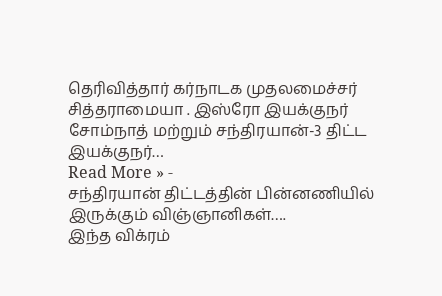தெரிவித்தார் கர்நாடக முதலமைச்சர் சித்தராமையா . இஸ்ரோ இயக்குநர் சோம்நாத் மற்றும் சந்திரயான்-3 திட்ட இயக்குநர்…
Read More » -
சந்திரயான் திட்டத்தின் பின்னணியில் இருக்கும் விஞ்ஞானிகள்….
இந்த விக்ரம்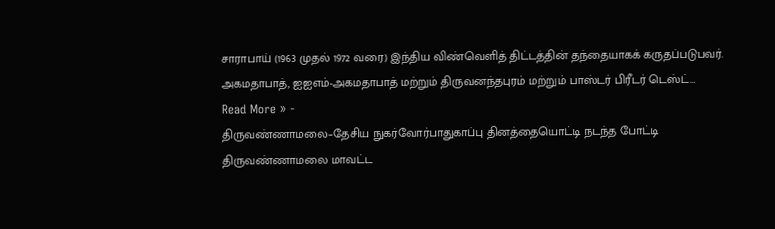சாராபாய் (1963 முதல் 1972 வரை) இந்திய விண்வெளித் திட்டத்தின் தந்தையாகக் கருதப்படுபவர். அகமதாபாத், ஐஐஎம்-அகமதாபாத் மற்றும் திருவனந்தபுரம் மற்றும் பாஸ்டர் பிரீடர் டெஸ்ட்…
Read More » -
திருவண்ணாமலை–தேசிய நுகர்வோர்பாதுகாப்பு தினத்தையொட்டி நடந்த போட்டி
திருவண்ணாமலை மாவட்ட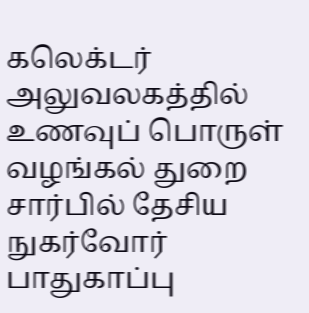கலெக்டர் அலுவலகத்தில் உணவுப் பொருள் வழங்கல் துறை சார்பில் தேசிய நுகர்வோர் பாதுகாப்பு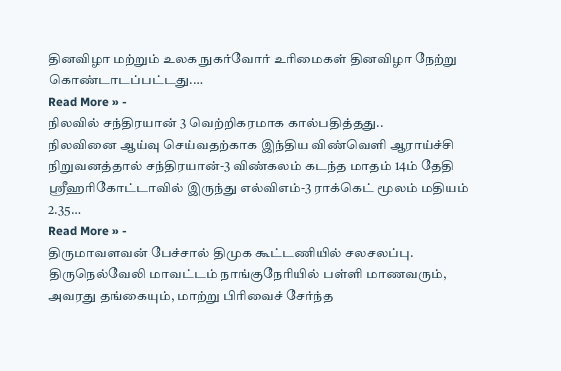தினவிழா மற்றும் உலக நுகர்வோர் உரிமைகள் தினவிழா நேற்று கொண்டாடப்பட்டது.…
Read More » -
நிலவில் சந்திரயான் 3 வெற்றிகரமாக கால்பதித்தது..
நிலவினை ஆய்வு செய்வதற்காக இந்திய விண்வெளி ஆராய்ச்சி நிறுவனத்தால் சந்திரயான்-3 விண்கலம் கடந்த மாதம் 14ம் தேதி ஸ்ரீஹரிகோட்டாவில் இருந்து எல்விஎம்-3 ராக்கெட் மூலம் மதியம் 2.35…
Read More » -
திருமாவளவன் பேச்சால் திமுக கூட்டணியில் சலசலப்பு.
திருநெல்வேலி மாவட்டம் நாங்குநேரியில் பள்ளி மாணவரும், அவரது தங்கையும், மாற்று பிரிவைச் சேர்ந்த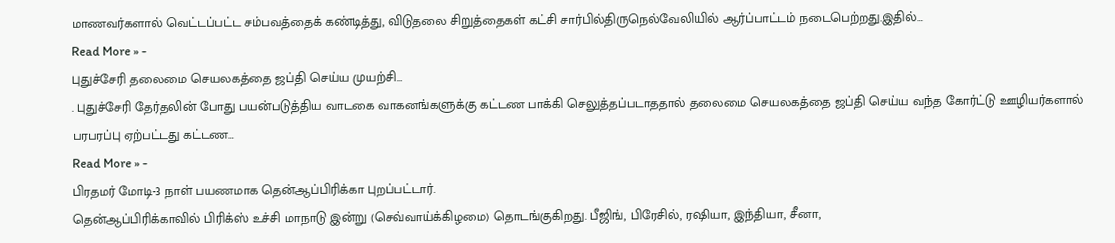மாணவர்களால் வெட்டப்பட்ட சம்பவத்தைக் கண்டித்து, விடுதலை சிறுத்தைகள் கட்சி சார்பில்திருநெல்வேலியில் ஆர்ப்பாட்டம் நடைபெற்றது.இதில்…
Read More » -
புதுச்சேரி தலைமை செயலகத்தை ஜப்தி செய்ய முயற்சி…
. புதுச்சேரி தேர்தலின் போது பயன்படுத்திய வாடகை வாகனங்களுக்கு கட்டண பாக்கி செலுத்தப்படாததால் தலைமை செயலகத்தை ஜப்தி செய்ய வந்த கோர்ட்டு ஊழியர்களால் பரபரப்பு ஏற்பட்டது கட்டண…
Read More » -
பிரதமர் மோடி-3 நாள் பயணமாக தென்ஆப்பிரிக்கா புறப்பட்டார்.
தென்ஆப்பிரிக்காவில் பிரிக்ஸ் உச்சி மாநாடு இன்று (செவ்வாய்க்கிழமை) தொடங்குகிறது. பீஜிங், பிரேசில், ரஷியா, இந்தியா, சீனா,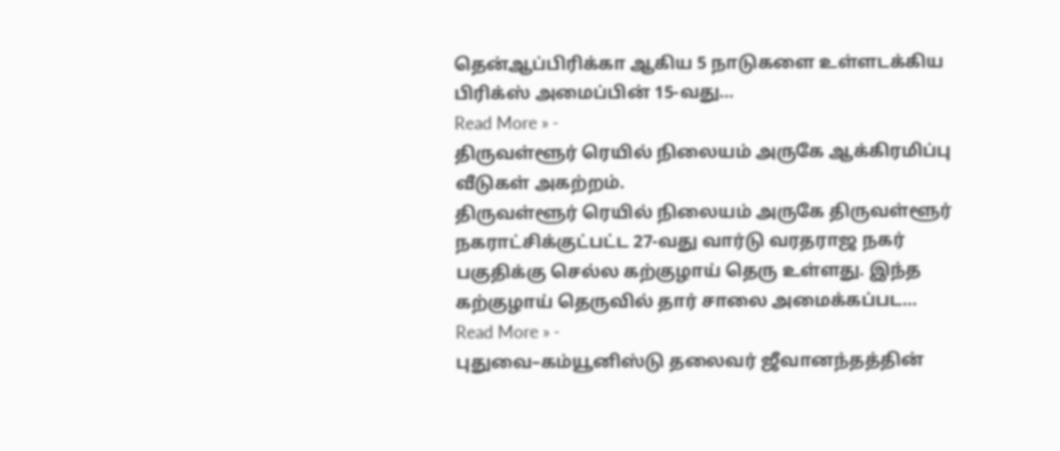தென்ஆப்பிரிக்கா ஆகிய 5 நாடுகளை உள்ளடக்கிய பிரிக்ஸ் அமைப்பின் 15-வது…
Read More » -
திருவள்ளூர் ரெயில் நிலையம் அருகே ஆக்கிரமிப்பு வீடுகள் அகற்றம்.
திருவள்ளூர் ரெயில் நிலையம் அருகே திருவள்ளூர் நகராட்சிக்குட்பட்ட 27-வது வார்டு வரதராஜ நகர் பகுதிக்கு செல்ல கற்குழாய் தெரு உள்ளது. இந்த கற்குழாய் தெருவில் தார் சாலை அமைக்கப்பட…
Read More » -
புதுவை–கம்யூனிஸ்டு தலைவர் ஜீவானந்தத்தின்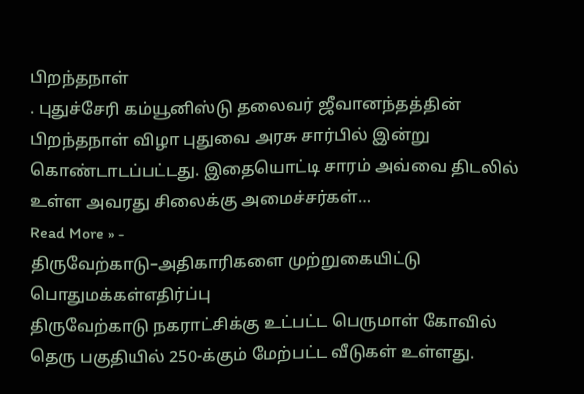பிறந்தநாள்
. புதுச்சேரி கம்யூனிஸ்டு தலைவர் ஜீவானந்தத்தின் பிறந்தநாள் விழா புதுவை அரசு சார்பில் இன்று கொண்டாடப்பட்டது. இதையொட்டி சாரம் அவ்வை திடலில் உள்ள அவரது சிலைக்கு அமைச்சர்கள்…
Read More » -
திருவேற்காடு–அதிகாரிகளை முற்றுகையிட்டு பொதுமக்கள்எதிர்ப்பு
திருவேற்காடு நகராட்சிக்கு உட்பட்ட பெருமாள் கோவில் தெரு பகுதியில் 250-க்கும் மேற்பட்ட வீடுகள் உள்ளது.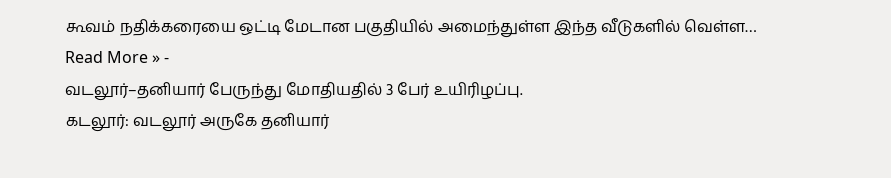கூவம் நதிக்கரையை ஒட்டி மேடான பகுதியில் அமைந்துள்ள இந்த வீடுகளில் வெள்ள…
Read More » -
வடலூர்–தனியார் பேருந்து மோதியதில் 3 பேர் உயிரிழப்பு.
கடலூர்: வடலூர் அருகே தனியார்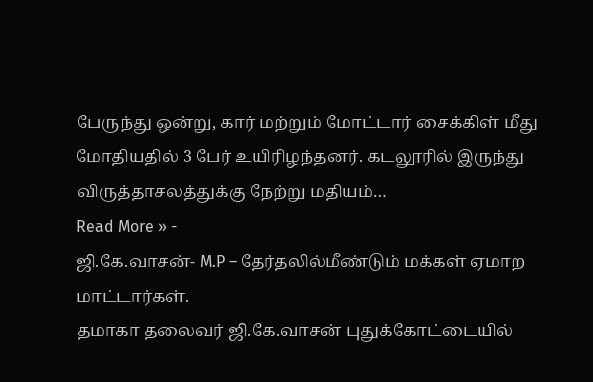பேருந்து ஒன்று, கார் மற்றும் மோட்டார் சைக்கிள் மீது மோதியதில் 3 பேர் உயிரிழந்தனர். கடலூரில் இருந்து விருத்தாசலத்துக்கு நேற்று மதியம்…
Read More » -
ஜி.கே.வாசன்- M.P – தேர்தலில்மீண்டும் மக்கள் ஏமாற மாட்டார்கள்.
தமாகா தலைவர் ஜி.கே.வாசன் புதுக்கோட்டையில்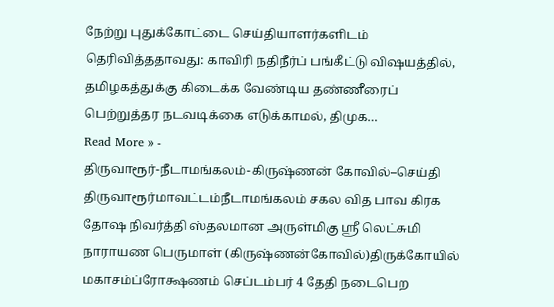நேற்று புதுக்கோட்டை செய்தியாளர்களிடம் தெரிவித்ததாவது: காவிரி நதிநீர்ப் பங்கீட்டு விஷயத்தில், தமிழகத்துக்கு கிடைக்க வேண்டிய தண்ணீரைப் பெற்றுத்தர நடவடிக்கை எடுக்காமல், திமுக…
Read More » -
திருவாரூர்-நீடாமங்கலம்-கிருஷ்ணன் கோவில்–செய்தி
திருவாரூர்மாவட்டம்நீடாமங்கலம் சகல வித பாவ கிரக தோஷ நிவர்த்தி ஸ்தலமான அருள்மிகு ஶ்ரீ லெட்சுமி நாராயண பெருமாள் (கிருஷ்ணன்கோவில்)திருக்கோயில் மகாசம்ப்ரோக்ஷணம் செப்டம்பர் 4 தேதி நடைபெற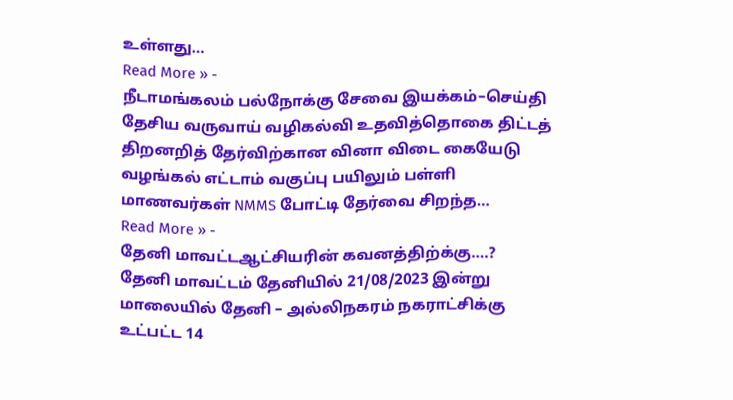உள்ளது…
Read More » -
நீடாமங்கலம் பல்நோக்கு சேவை இயக்கம்–செய்தி
தேசிய வருவாய் வழிகல்வி உதவித்தொகை திட்டத் திறனறித் தேர்விற்கான வினா விடை கையேடு வழங்கல் எட்டாம் வகுப்பு பயிலும் பள்ளி மாணவர்கள் NMMS போட்டி தேர்வை சிறந்த…
Read More » -
தேனி மாவட்டஆட்சியரின் கவனத்திற்க்கு….?
தேனி மாவட்டம் தேனியில் 21/08/2023 இன்று மாலையில் தேனி – அல்லிநகரம் நகராட்சிக்கு உட்பட்ட 14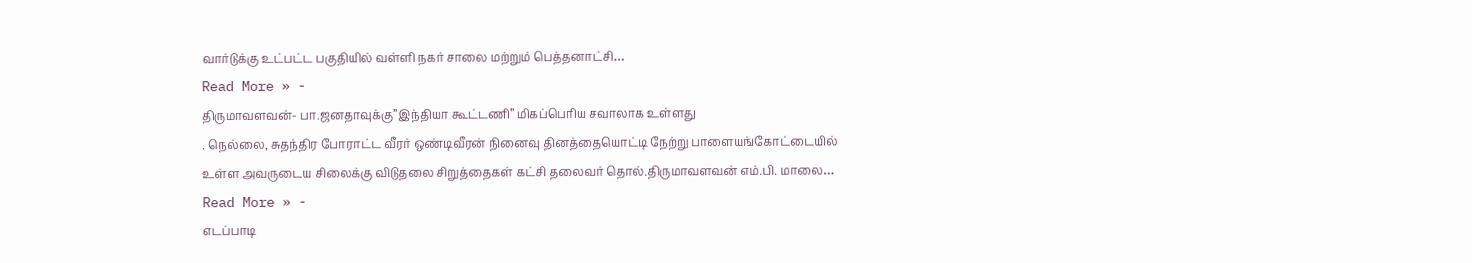வார்டுக்கு உட்பட்ட பகுதியில் வள்ளி நகர் சாலை மற்றும் பெத்தனாட்சி…
Read More » -
திருமாவளவன்- பா.ஜனதாவுக்கு”இந்தியா கூட்டணி” மிகப்பெரிய சவாலாக உள்ளது
. நெல்லை, சுதந்திர போராட்ட வீரர் ஒண்டிவீரன் நினைவு தினத்தையொட்டி நேற்று பாளையங்கோட்டையில் உள்ள அவருடைய சிலைக்கு விடுதலை சிறுத்தைகள் கட்சி தலைவர் தொல்.திருமாவளவன் எம்.பி. மாலை…
Read More » -
எடப்பாடி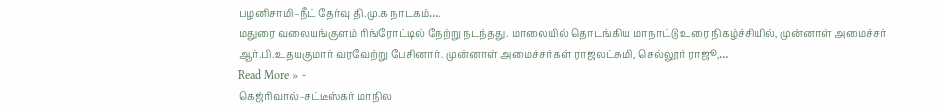பழனிசாமி–நீட் தேர்வு தி.மு.க நாடகம்….
மதுரை வலையங்குளம் ரிங்ரோட்டில் நேற்று நடந்தது. மாலையில் தொடங்கிய மாநாட்டு உரை நிகழ்ச்சியில், முன்னாள் அமைச்சர் ஆர்.பி.உதயகுமார் வரவேற்று பேசினார். முன்னாள் அமைச்சர்கள் ராஜலட்சுமி, செல்லூர் ராஜூ,…
Read More » -
கெஜ்ரிவால்-சட்டீஸ்கர் மாநில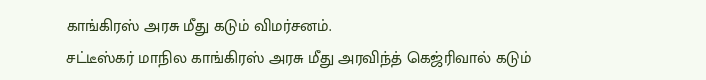காங்கிரஸ் அரசு மீது கடும் விமர்சனம்.
சட்டீஸ்கர் மாநில காங்கிரஸ் அரசு மீது அரவிந்த் கெஜ்ரிவால் கடும்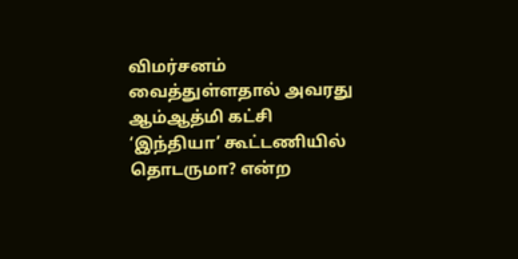விமர்சனம் வைத்துள்ளதால் அவரது ஆம்ஆத்மி கட்சி ‘இந்தியா’ கூட்டணியில் தொடருமா? என்ற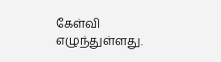கேள்வி எழுந்துள்ளது.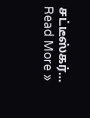சட்டீஸ்கர்…
Read More »